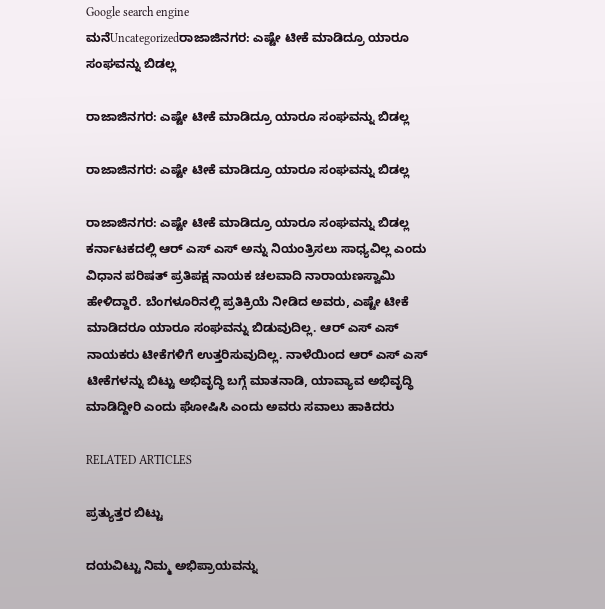Google search engine
ಮನೆUncategorizedರಾಜಾಜಿನಗರ: ಎಷ್ಟೇ ಟೀಕೆ ಮಾಡಿದ್ರೂ ಯಾರೂ ಸಂಘವನ್ನು ಬಿಡಲ್ಲ

ರಾಜಾಜಿನಗರ: ಎಷ್ಟೇ ಟೀಕೆ ಮಾಡಿದ್ರೂ ಯಾರೂ ಸಂಘವನ್ನು ಬಿಡಲ್ಲ

ರಾಜಾಜಿನಗರ: ಎಷ್ಟೇ ಟೀಕೆ ಮಾಡಿದ್ರೂ ಯಾರೂ ಸಂಘವನ್ನು ಬಿಡಲ್ಲ

ರಾಜಾಜಿನಗರ: ಎಷ್ಟೇ ಟೀಕೆ ಮಾಡಿದ್ರೂ ಯಾರೂ ಸಂಘವನ್ನು ಬಿಡಲ್ಲ ಕರ್ನಾಟಕದಲ್ಲಿ ಆರ್ ಎಸ್ ಎಸ್ ಅನ್ನು ನಿಯಂತ್ರಿಸಲು ಸಾಧ್ಯವಿಲ್ಲ ಎಂದು ವಿಧಾನ ಪರಿಷತ್ ಪ್ರತಿಪಕ್ಷ ನಾಯಕ ಚಲವಾದಿ ನಾರಾಯಣಸ್ವಾಮಿ ಹೇಳಿದ್ದಾರೆ. ಬೆಂಗಳೂರಿನಲ್ಲಿ ಪ್ರತಿಕ್ರಿಯೆ ನೀಡಿದ ಅವರು, ಎಷ್ಟೇ ಟೀಕೆ ಮಾಡಿದರೂ ಯಾರೂ ಸಂಘವನ್ನು ಬಿಡುವುದಿಲ್ಲ. ಆರ್ ಎಸ್ ಎಸ್ ನಾಯಕರು ಟೀಕೆಗಳಿಗೆ ಉತ್ತರಿಸುವುದಿಲ್ಲ. ನಾಳೆಯಿಂದ ಆರ್ ಎಸ್ ಎಸ್ ಟೀಕೆಗಳನ್ನು ಬಿಟ್ಟು ಅಭಿವೃದ್ಧಿ ಬಗ್ಗೆ ಮಾತನಾಡಿ, ಯಾವ್ಯಾವ ಅಭಿವೃದ್ಧಿ ಮಾಡಿದ್ದೀರಿ ಎಂದು ಘೋಷಿಸಿ ಎಂದು ಅವರು ಸವಾಲು ಹಾಕಿದರು

RELATED ARTICLES

ಪ್ರತ್ಯುತ್ತರ ಬಿಟ್ಟು

ದಯವಿಟ್ಟು ನಿಮ್ಮ ಅಭಿಪ್ರಾಯವನ್ನು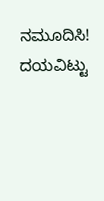ನಮೂದಿಸಿ!
ದಯವಿಟ್ಟು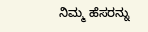ನಿಮ್ಮ ಹೆಸರನ್ನು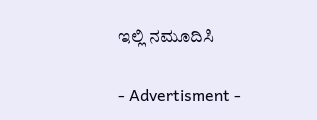ಇಲ್ಲಿ ನಮೂದಿಸಿ

- Advertisment -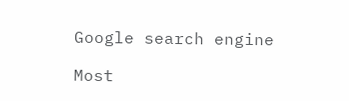Google search engine

Most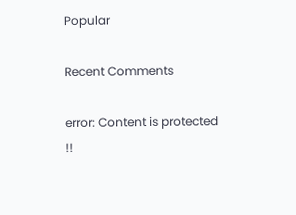Popular

Recent Comments

error: Content is protected !!